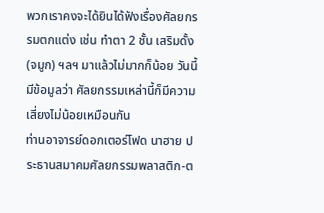พวกเราคงจะได้ยินได้ฟังเรื่องศัลยกรรมตกแต่ง เช่น ทำตา 2 ชั้น เสริมดั้ง(จมูก) ฯลฯ มาแล้วไม่มากก็น้อย วันนี้มีข้อมูลว่า ศัลยกรรมเหล่านี้ก็มีความเสี่ยงไม่น้อยเหมือนกัน
ท่านอาจารย์ดอกเตอร์โฟด นาฮาย ประธานสมาคมศัลยกรรมพลาสติก-ต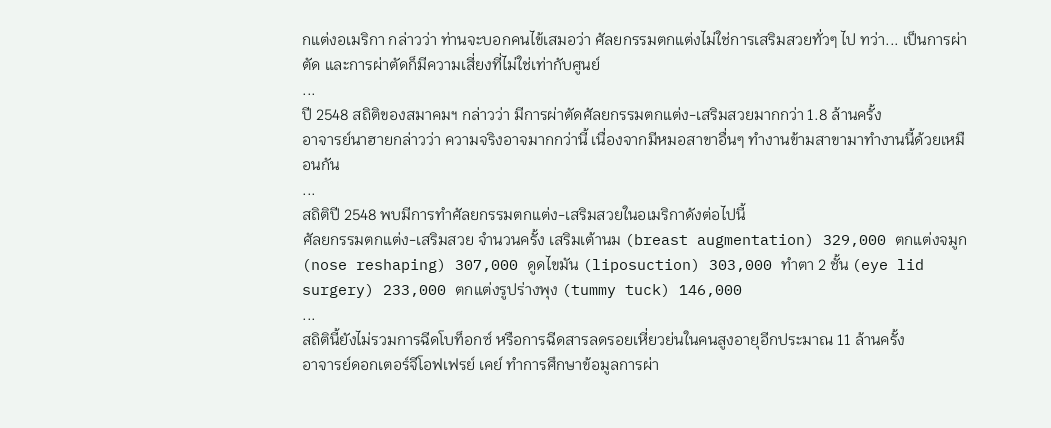กแต่งอเมริกา กล่าวว่า ท่านจะบอกคนไข้เสมอว่า ศัลยกรรมตกแต่งไม่ใช่การเสริมสวยทั่วๆ ไป ทว่า... เป็นการผ่าตัด และการผ่าตัดก็มีความเสี่ยงที่ไม่ใช่เท่ากับศูนย์
...
ปี 2548 สถิติของสมาคมฯ กล่าวว่า มีการผ่าตัดศัลยกรรมตกแต่ง-เสริมสวยมากกว่า 1.8 ล้านครั้ง
อาจารย์นาฮายกล่าวว่า ความจริงอาจมากกว่านี้ เนื่องจากมีหมอสาขาอื่นๆ ทำงานข้ามสาขามาทำงานนี้ด้วยเหมือนกัน
...
สถิติปี 2548 พบมีการทำศัลยกรรมตกแต่ง-เสริมสวยในอเมริกาดังต่อไปนี้
ศัลยกรรมตกแต่ง-เสริมสวย จำนวนครั้ง เสริมเต้านม (breast augmentation) 329,000 ตกแต่งจมูก (nose reshaping) 307,000 ดูดไขมัน (liposuction) 303,000 ทำตา 2 ชั้น (eye lid surgery) 233,000 ตกแต่งรูปร่างพุง (tummy tuck) 146,000
...
สถิตินี้ยังไม่รวมการฉีดโบท็อกซ์ หรือการฉีดสารลดรอยเหี่ยวย่นในคนสูงอายุอีกประมาณ 11 ล้านครั้ง
อาจารย์ดอกเตอร์จีโอฟเฟรย์ เคย์ ทำการศึกษาข้อมูลการผ่า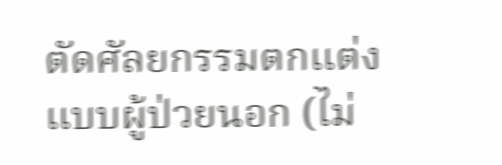ตัดศัลยกรรมตกแต่งแบบผู้ป่วยนอก (ไม่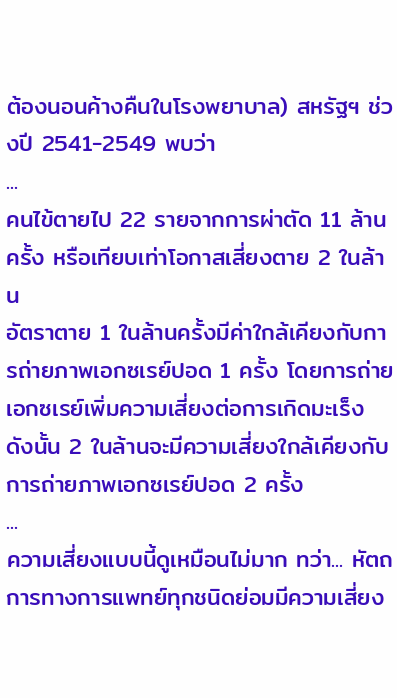ต้องนอนค้างคืนในโรงพยาบาล) สหรัฐฯ ช่วงปี 2541-2549 พบว่า
...
คนไข้ตายไป 22 รายจากการผ่าตัด 11 ล้านครั้ง หรือเทียบเท่าโอกาสเสี่ยงตาย 2 ในล้าน
อัตราตาย 1 ในล้านครั้งมีค่าใกล้เคียงกับการถ่ายภาพเอกซเรย์ปอด 1 ครั้ง โดยการถ่ายเอกซเรย์เพิ่มความเสี่ยงต่อการเกิดมะเร็ง ดังนั้น 2 ในล้านจะมีความเสี่ยงใกล้เคียงกับการถ่ายภาพเอกซเรย์ปอด 2 ครั้ง
...
ความเสี่ยงแบบนี้ดูเหมือนไม่มาก ทว่า... หัตถการทางการแพทย์ทุกชนิดย่อมมีความเสี่ยง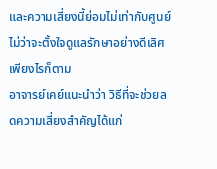และความเสี่ยงนี้ย่อมไม่เท่ากับศูนย์ ไม่ว่าจะตั้งใจดูแลรักษาอย่างดีเลิศเพียงไรก็ตาม
อาจารย์เคย์แนะนำว่า วิธีที่จะช่วยลดความเสี่ยงสำคัญได้แก่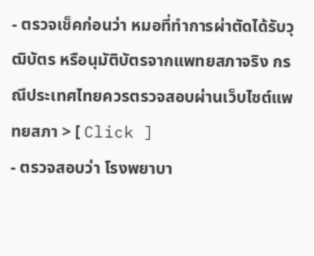- ตรวจเช็คก่อนว่า หมอที่ทำการผ่าตัดได้รับวุฒิบัตร หรือนุมัติบัตรจากแพทยสภาจริง กรณีประเทศไทยควรตรวจสอบผ่านเว็บไซต์แพทยสภา > [ Click ]
- ตรวจสอบว่า โรงพยาบา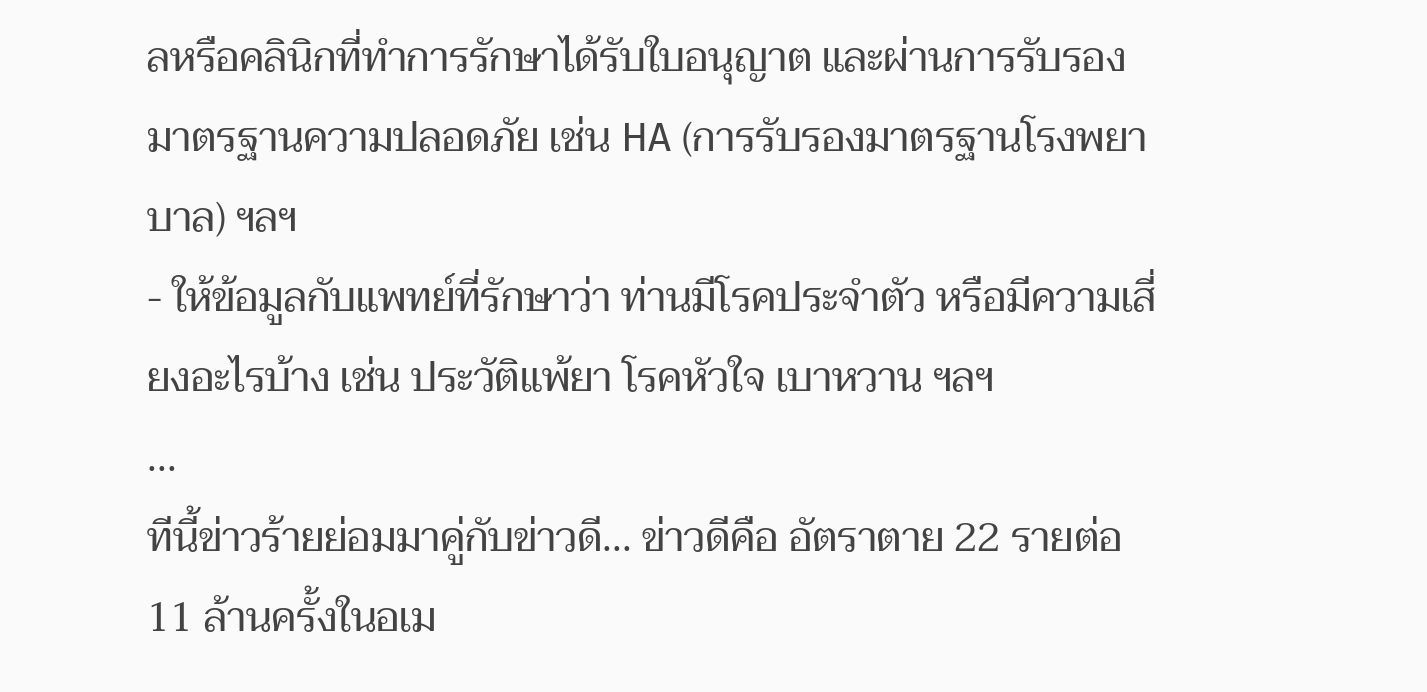ลหรือคลินิกที่ทำการรักษาได้รับใบอนุญาต และผ่านการรับรองมาตรฐานความปลอดภัย เช่น HA (การรับรองมาตรฐานโรงพยาบาล) ฯลฯ
- ให้ข้อมูลกับแพทย์ที่รักษาว่า ท่านมีโรคประจำตัว หรือมีความเสี่ยงอะไรบ้าง เช่น ประวัติแพ้ยา โรคหัวใจ เบาหวาน ฯลฯ
...
ทีนี้ข่าวร้ายย่อมมาคู่กับข่าวดี... ข่าวดีคือ อัตราตาย 22 รายต่อ 11 ล้านครั้งในอเม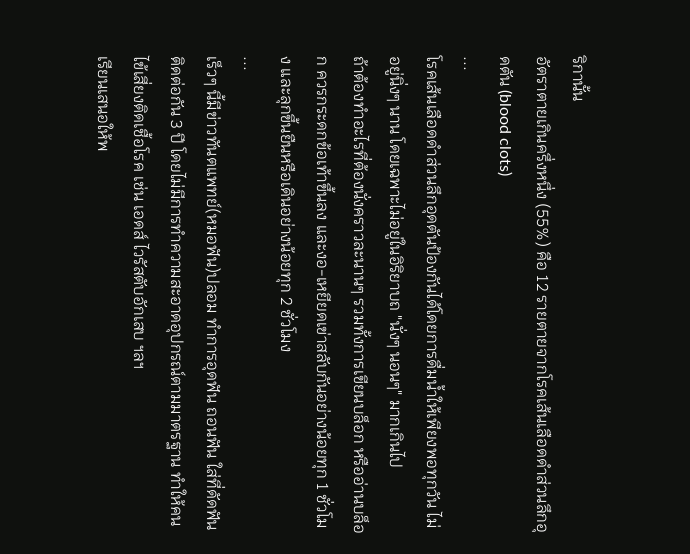ริกานั้น
อัตราตายเกินครึ่งหนึ่ง (55%) คือ 12 รายตายจากโรคเส้นเลือดดำส่วนลึกอุดตัน (blood clots)
...
โรคเส้นเลือดดำส่วนลึกอุดตันป้องกันได้โดยการดื่มน้ำให้เพียงพอทุกวัน ไม่อยู่นิ่งๆ นาน โดยเฉพาะไม่อยู่ในอิริยาบถ "นั่งๆ นอนๆ" มากเกินไป
ถ้าต้องทำอะไรที่ต้องนั่งคราวละนานๆ รวมทั้งการเขียนบล็อก หรืออ่านบล็อก ควรกระดกข้อเท้าขึ้นลง และงอ-เหยียดเข่าสลับกันอย่างน้อยทุก 1 ชั่วโมง และลุกขึ้นยืนหรือเดินอย่างน้อยทุก 2 ชั่วโมง
...
เร็วๆ นี้มีข่าวทันตแพทย์(หมอฟัน)ปลอม ทำการอุดฟัน ถอนฟัน ใส่ที่ดัดฟันติดต่อกัน 3 ปี โดยไม่มีการทำความสะอาดอุปกรณ์ตามมาตรฐาน ทำให้คนไข้เสี่ยงติดเชื้อโรค เช่น เอดส์ ไวรัสตับอักเสบ ฯลฯ
เรียนเสนอให้พ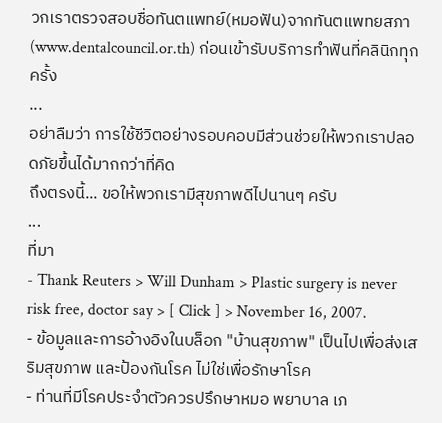วกเราตรวจสอบชื่อทันตแพทย์(หมอฟัน)จากทันตแพทยสภา (www.dentalcouncil.or.th) ก่อนเข้ารับบริการทำฟันที่คลินิกทุกครั้ง
...
อย่าลืมว่า การใช้ชีวิตอย่างรอบคอบมีส่วนช่วยให้พวกเราปลอดภัยขึ้นได้มากกว่าที่คิด
ถึงตรงนี้... ขอให้พวกเรามีสุขภาพดีไปนานๆ ครับ
...
ที่มา
- Thank Reuters > Will Dunham > Plastic surgery is never risk free, doctor say > [ Click ] > November 16, 2007.
- ข้อมูลและการอ้างอิงในบล็อก "บ้านสุขภาพ" เป็นไปเพื่อส่งเสริมสุขภาพ และป้องกันโรค ไม่ใช่เพื่อรักษาโรค
- ท่านที่มีโรคประจำตัวควรปรึกษาหมอ พยาบาล เภ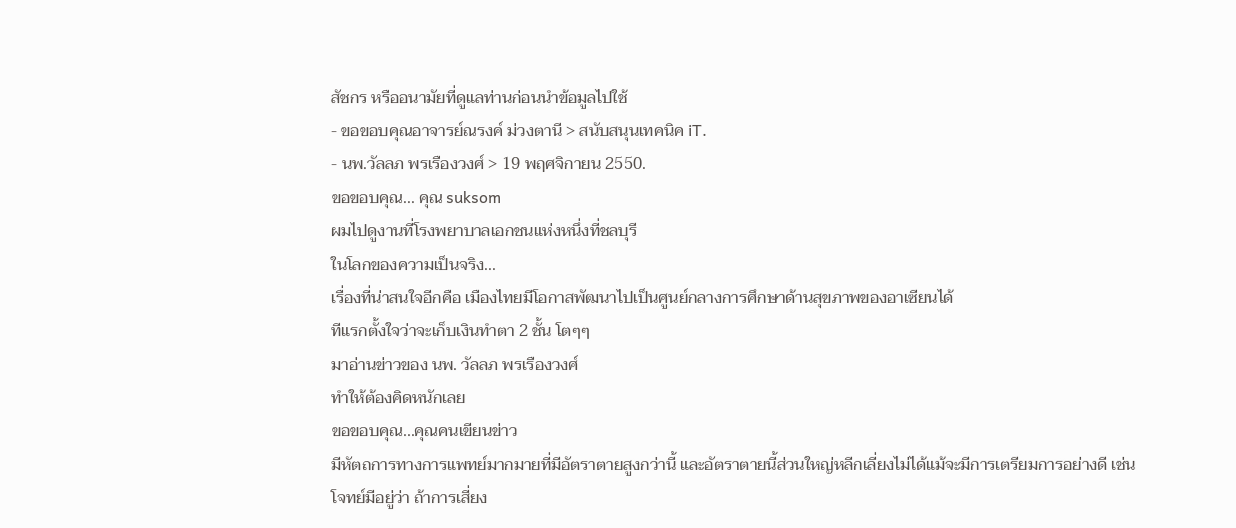สัชกร หรืออนามัยที่ดูแลท่านก่อนนำข้อมูลไปใช้
- ขอขอบคุณอาจารย์ณรงค์ ม่วงตานี > สนับสนุนเทคนิค iT.
- นพ.วัลลภ พรเรืองวงศ์ > 19 พฤศจิกายน 2550.
ขอขอบคุณ... คุณ suksom
ผมไปดูงานที่โรงพยาบาลเอกชนแห่งหนึ่งที่ชลบุรี
ในโลกของความเป็นจริง...
เรื่องที่น่าสนใจอีกคือ เมืองไทยมีโอกาสพัฒนาไปเป็นศูนย์กลางการศึกษาด้านสุขภาพของอาเซียนได้
ทีแรกตั้งใจว่าจะเก็บเงินทำตา 2 ชั้น โตๆๆ
มาอ่านข่าวของ นพ. วัลลภ พรเรืองวงศ์
ทำให้ต้องคิดหนักเลย
ขอขอบคุณ...คุณคนเขียนข่าว
มีหัตถการทางการแพทย์มากมายที่มีอัตราตายสูงกว่านี้ และอัตราตายนี้ส่วนใหญ่หลีกเลี่ยงไม่ได้แม้จะมีการเตรียมการอย่างดี เช่น
โจทย์มีอยู่ว่า ถ้าการเสี่ยง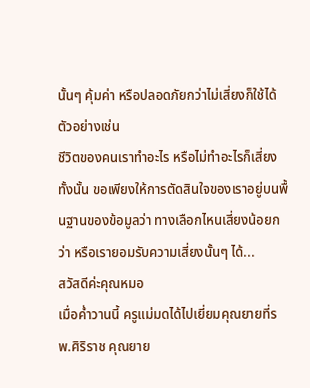นั้นๆ คุ้มค่า หรือปลอดภัยกว่าไม่เสี่ยงก็ใช้ได้ ตัวอย่างเช่น
ชีวิตของคนเราทำอะไร หรือไม่ทำอะไรก็เสี่ยงทั้งนั้น ขอเพียงให้การตัดสินใจของเราอยู่บนพื้นฐานของข้อมูลว่า ทางเลือกไหนเสี่ยงน้อยกว่า หรือเรายอมรับความเสี่ยงนั้นๆ ได้...
สวัสดีค่ะคุณหมอ
เมื่อค่ำวานนี้ ครูแม่มดได้ไปเยี่ยมคุณยายที่รพ.ศิริราช คุณยาย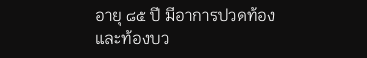อายุ ๘๕ ปี มีอาการปวดท้องและท้องบว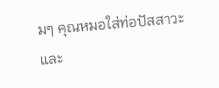มๆ คุณหมอใส่ท่อปัสสาวะและ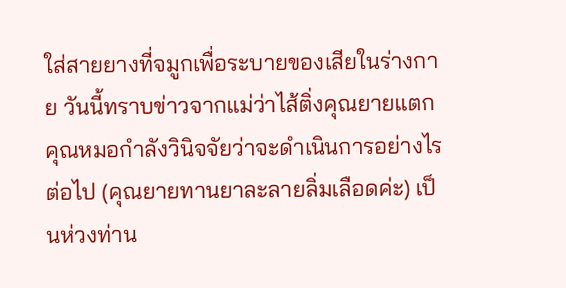ใส่สายยางที่จมูกเพื่อระบายของเสียในร่างกาย วันนี้ทราบข่าวจากแม่ว่าไส้ติ่งคุณยายแตก คุณหมอกำลังวินิจจัยว่าจะดำเนินการอย่างไรต่อไป (คุณยายทานยาละลายลิ่มเลือดค่ะ) เป็นห่วงท่าน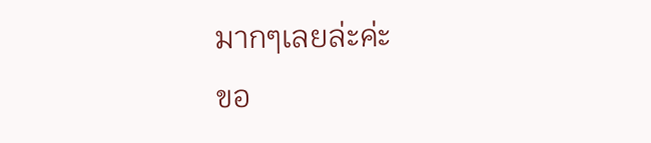มากๆเลยล่ะค่ะ
ขอ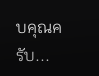บคุณครับ...